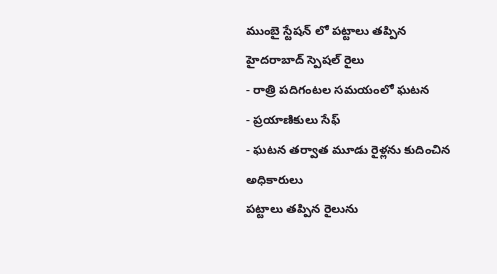ముంబై స్టేషన్ లో పట్టాలు తప్పిన హైదరాబాద్ స్పెషల్ రైలు
- రాత్రి పదిగంటల సమయంలో ఘటన
- ప్రయాణికులు సేఫ్
- ఘటన తర్వాత మూడు రైళ్లను కుదించిన అధికారులు
పట్టాలు తప్పిన రైలును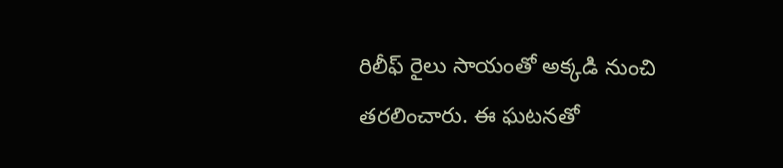రిలీఫ్ రైలు సాయంతో అక్కడి నుంచి తరలించారు. ఈ ఘటనతో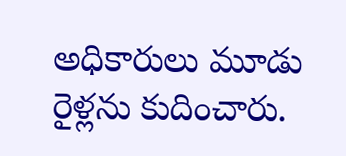అధికారులు మూడు రైళ్లను కుదించారు.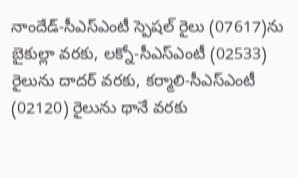నాందేడ్-సీఎస్ఎంటీ స్పెషల్ రైలు (07617)ను బైకుల్లా వరకు, లక్నో-సీఎస్ఎంటీ (02533) రైలును దాదర్ వరకు, కర్మాలి-సీఎస్ఎంటీ (02120) రైలును థానే వరకు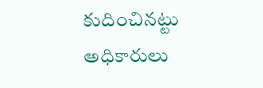కుదించినట్టు అధికారులు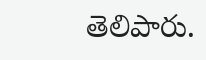తెలిపారు.